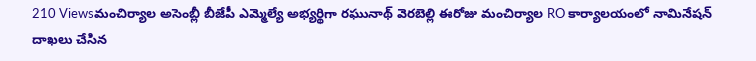210 Viewsమంచిర్యాల అసెంబ్లీ బీజేపీ ఎమ్మెల్యే అభ్యర్థిగా రఘునాథ్ వెరబెల్లి ఈరోజు మంచిర్యాల RO కార్యాలయంలో నామినేషన్ దాఖలు చేసిన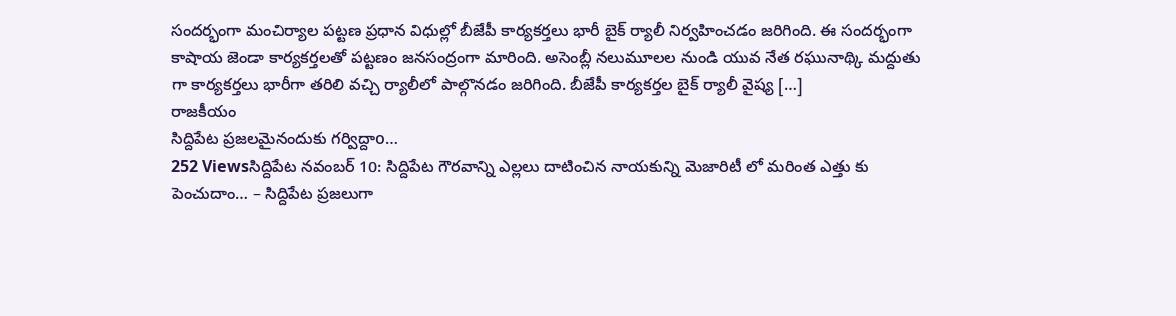సందర్భంగా మంచిర్యాల పట్టణ ప్రధాన విధుల్లో బీజేపీ కార్యకర్తలు భారీ బైక్ ర్యాలీ నిర్వహించడం జరిగింది. ఈ సందర్భంగా కాషాయ జెండా కార్యకర్తలతో పట్టణం జనసంద్రంగా మారింది. అసెంబ్లీ నలుమూలల నుండి యువ నేత రఘునాథ్కి మద్దుతు గా కార్యకర్తలు భారీగా తరిలి వచ్చి ర్యాలీలో పాల్గొనడం జరిగింది. బీజేపీ కార్యకర్తల బైక్ ర్యాలీ వైష్య […]
రాజకీయం
సిద్దిపేట ప్రజలమైనందుకు గర్విద్దాo…
252 Viewsసిద్దిపేట నవంబర్ 10: సిద్దిపేట గౌరవాన్ని ఎల్లలు దాటించిన నాయకున్ని మెజారిటీ లో మరింత ఎత్తు కు పెంచుదాం… – సిద్దిపేట ప్రజలుగా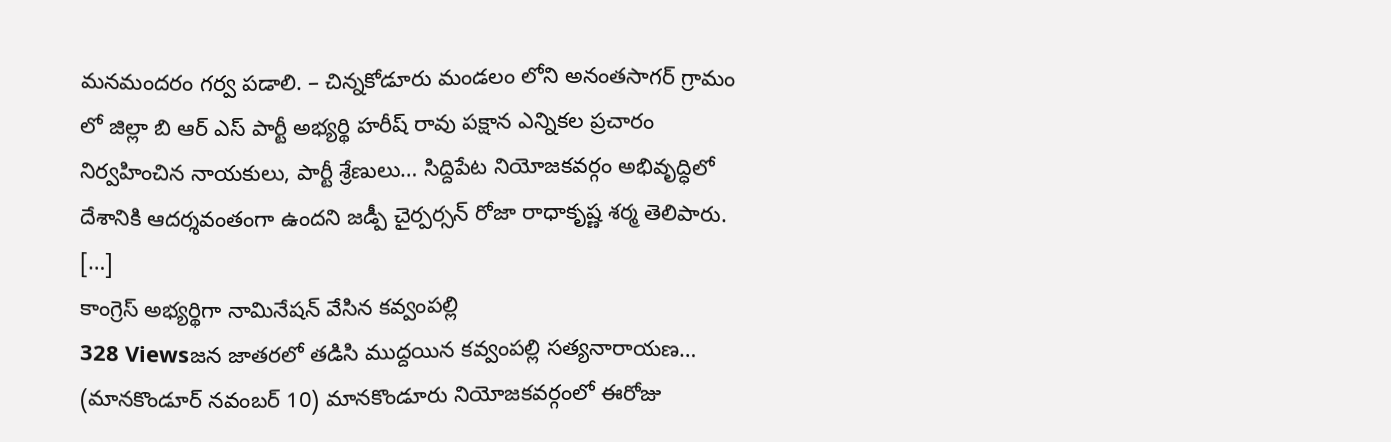మనమందరం గర్వ పడాలి. – చిన్నకోడూరు మండలం లోని అనంతసాగర్ గ్రామం లో జిల్లా బి ఆర్ ఎస్ పార్టీ అభ్యర్థి హరీష్ రావు పక్షాన ఎన్నికల ప్రచారం నిర్వహించిన నాయకులు, పార్టీ శ్రేణులు… సిద్దిపేట నియోజకవర్గం అభివృద్ధిలో దేశానికి ఆదర్శవంతంగా ఉందని జడ్పీ చైర్పర్సన్ రోజా రాధాకృష్ణ శర్మ తెలిపారు. […]
కాంగ్రెస్ అభ్యర్థిగా నామినేషన్ వేసిన కవ్వంపల్లి
328 Viewsజన జాతరలో తడిసి ముద్దయిన కవ్వంపల్లి సత్యనారాయణ… (మానకొండూర్ నవంబర్ 10) మానకొండూరు నియోజకవర్గంలో ఈరోజు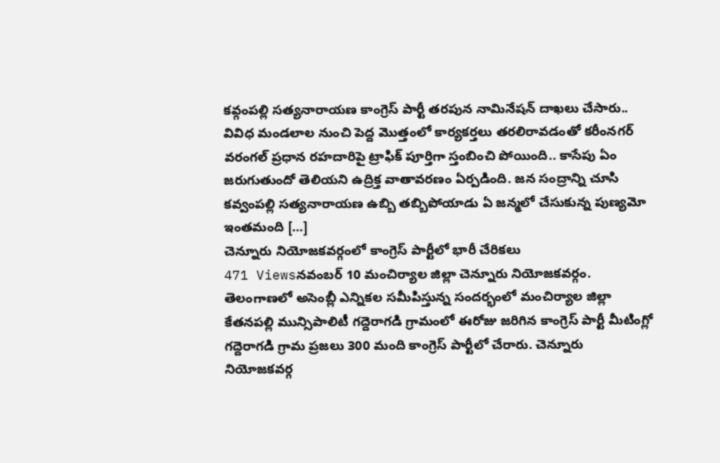కవ్గంపల్లి సత్యనారాయణ కాంగ్రెస్ పార్టీ తరపున నామినేషన్ దాఖలు చేసారు.. వివిధ మండలాల నుంచి పెద్ద మొత్తంలో కార్యకర్తలు తరలిరావడంతో కరీంనగర్ వరంగల్ ప్రధాన రహదారిపై ట్రాఫిక్ పూర్తిగా స్తంబించి పోయింది.. కాసేపు ఏం జరుగుతుందో తెలియని ఉద్రిక్త వాతావరణం ఏర్పడింది. జన సంద్రాన్ని చూసి కవ్వంపల్లి సత్యనారాయణ ఉబ్బి తబ్బిపోయాడు ఏ జన్మలో చేసుకున్న పుణ్యమో ఇంతమంది […]
చెన్నూరు నియోజకవర్గంలో కాంగ్రెస్ పార్టీలో భారీ చేరికలు
471 Viewsనవంబర్ 10 మంచిర్యాల జిల్లా చెన్నూరు నియోజకవర్గం. తెలంగాణలో అసెంబ్లీ ఎన్నికల సమీపిస్తున్న సందర్భంలో మంచిర్యాల జిల్లా కేతనపల్లి మున్సిపాలిటీ గద్దెరాగడి గ్రామంలో ఈరోజు జరిగిన కాంగ్రెస్ పార్టీ మీటింగ్లో గద్దెరాగడి గ్రామ ప్రజలు 300 మంది కాంగ్రెస్ పార్టీలో చేరారు. చెన్నూరు నియోజకవర్గ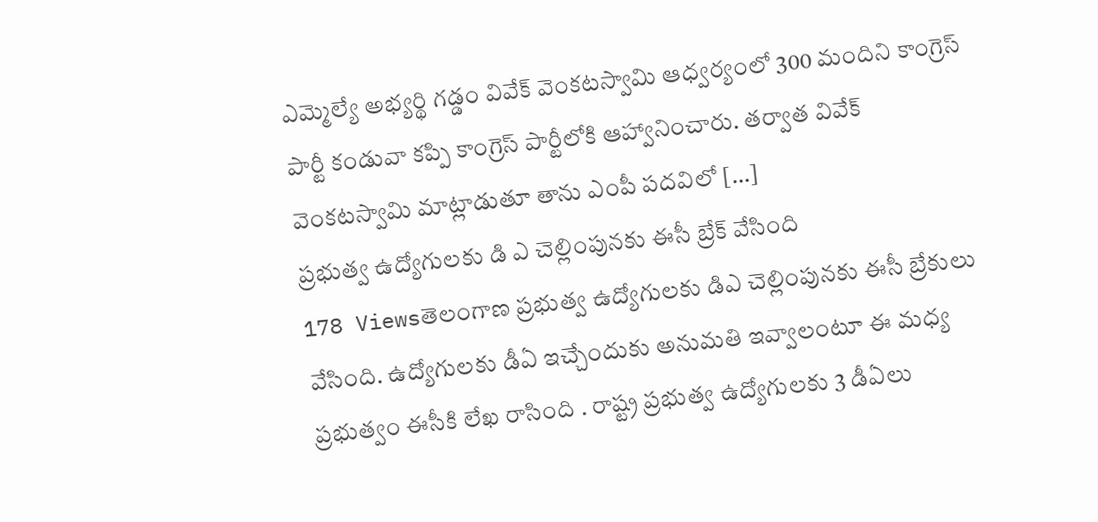ఎమ్మెల్యే అభ్యర్థి గడ్డం వివేక్ వెంకటస్వామి ఆధ్వర్యంలో 300 మందిని కాంగ్రెస్ పార్టీ కండువా కప్పి కాంగ్రెస్ పార్టీలోకి ఆహ్వానించారు. తర్వాత వివేక్ వెంకటస్వామి మాట్లాడుతూ తాను ఎంపీ పదవిలో […]
ప్రభుత్వ ఉద్యోగులకు డి ఎ చెల్లింపునకు ఈసీ బ్రేక్ వేసింది
178 Viewsతెలంగాణ ప్రభుత్వ ఉద్యోగులకు డిఎ చెల్లింపునకు ఈసీ బ్రేకులు వేసింది. ఉద్యోగులకు డీఏ ఇచ్చేందుకు అనుమతి ఇవ్వాలంటూ ఈ మధ్య ప్రభుత్వం ఈసీకి లేఖ రాసింది . రాష్ట్ర ప్రభుత్వ ఉద్యోగులకు 3 డీఏలు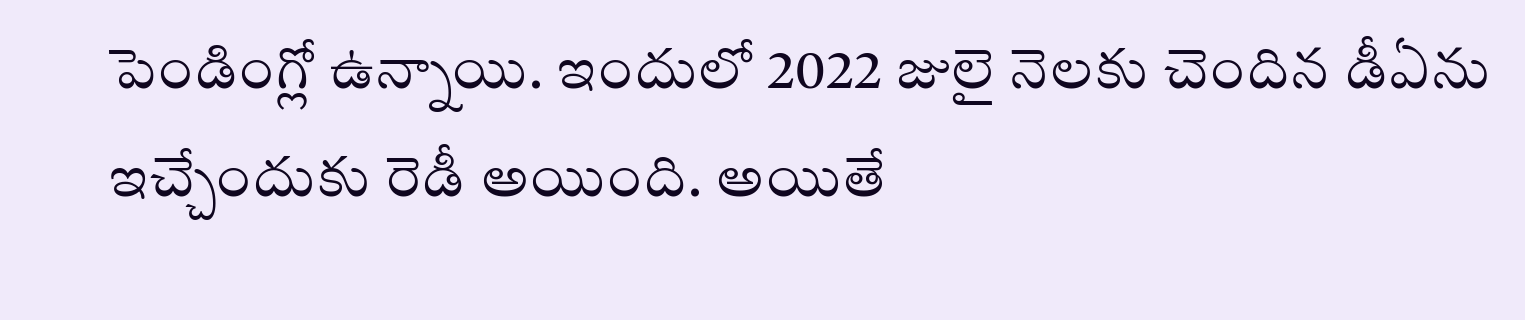పెండింగ్లో ఉన్నాయి. ఇందులో 2022 జులై నెలకు చెందిన డీఏను ఇచ్చేందుకు రెడీ అయింది. అయితే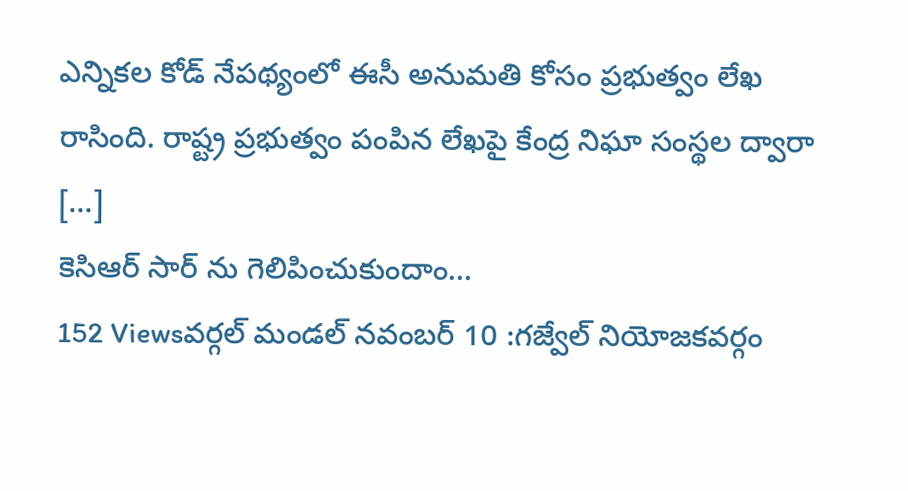ఎన్నికల కోడ్ నేపథ్యంలో ఈసీ అనుమతి కోసం ప్రభుత్వం లేఖ రాసింది. రాష్ట్ర ప్రభుత్వం పంపిన లేఖపై కేంద్ర నిఘా సంస్థల ద్వారా […]
కెసిఆర్ సార్ ను గెలిపించుకుందాం…
152 Viewsవర్గల్ మండల్ నవంబర్ 10 :గజ్వేల్ నియోజకవర్గం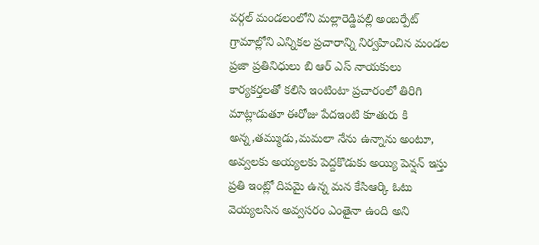వర్గల్ మండలంలోని మల్లారెడ్డిపల్లి అంబర్పేట్ గ్రామాల్లోని ఎన్నికల ప్రచారాన్ని నిర్వహించిన మండల ప్రజా ప్రతినిధులు బి ఆర్ ఎస్ నాయకులు కార్యకర్తలతో కలిసి ఇంటింటా ప్రచారంలో తిరిగి మాట్లాడుతూ ఈరోజు పేదఇంటి కూతురు కి అన్న,తమ్ముడు,మమలా నేను ఉన్నాను అంటూ, అవ్వలకు అయ్యలకు పెద్దకొడుకు అయ్యి పెన్షన్ ఇస్తు ప్రతి ఇంట్లో దిపమై ఉన్న మన కేసిఆర్కి ఓటు వెయ్యలసిన అవ్వసరం ఎంతైనా ఉంది అని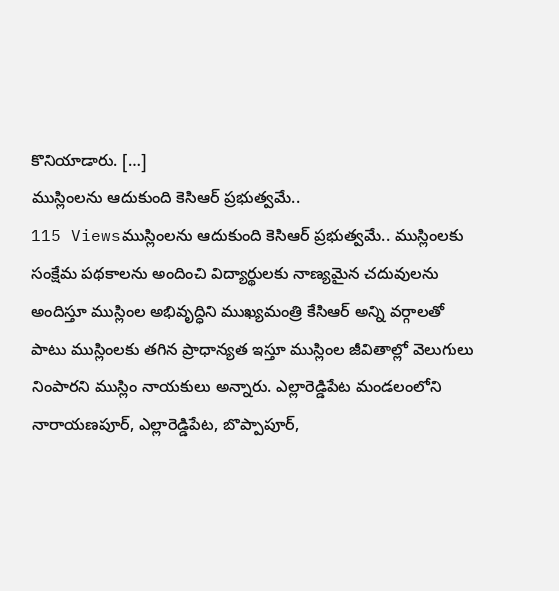కొనియాడారు. […]
ముస్లింలను ఆదుకుంది కెసిఆర్ ప్రభుత్వమే..
115 Viewsముస్లింలను ఆదుకుంది కెసిఆర్ ప్రభుత్వమే.. ముస్లింలకు సంక్షేమ పథకాలను అందించి విద్యార్థులకు నాణ్యమైన చదువులను అందిస్తూ ముస్లింల అభివృద్ధిని ముఖ్యమంత్రి కేసిఆర్ అన్ని వర్గాలతో పాటు ముస్లింలకు తగిన ప్రాధాన్యత ఇస్తూ ముస్లింల జీవితాల్లో వెలుగులు నింపారని ముస్లిం నాయకులు అన్నారు. ఎల్లారెడ్డిపేట మండలంలోని నారాయణపూర్, ఎల్లారెడ్డిపేట, బొప్పాపూర్,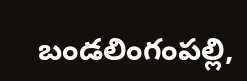బండలింగంపల్లి,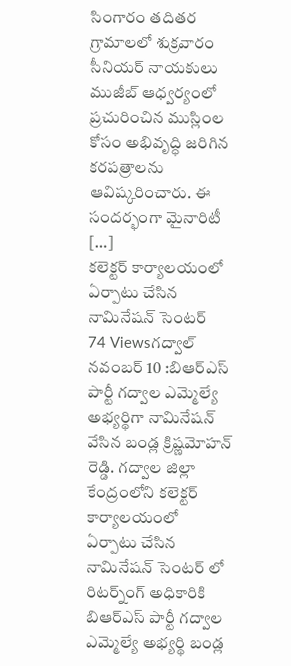సింగారం తదితర గ్రామాలలో శుక్రవారం సీనియర్ నాయకులు ముజీబ్ ఆధ్వర్యంలో ప్రచురించిన ముస్లింల కోసం అభివృద్ధి జరిగిన కరపత్రాలను ఆవిష్కరించారు. ఈ సందర్భంగా మైనారిటీ […]
కలెక్టర్ కార్యాలయంలో ఏర్పాటు చేసిన నామినేషన్ సెంటర్
74 Viewsగద్వాల్ నవంబర్ 10 :బిఆర్ఎస్ పార్టీ గద్వాల ఎమ్మెల్యే అభ్యర్థిగా నామినేషన్ వేసిన బండ్ల క్రిష్ణమోహన్ రెడ్డి. గద్వాల జిల్లా కేంద్రంలోని కలెక్టర్ కార్యాలయంలో ఏర్పాటు చేసిన నామినేషన్ సెంటర్ లో రిటర్న్ంగ్ అధికారికి బిఆర్ఎస్ పార్టీ గద్వాల ఎమ్మెల్యే అభ్యర్థి బండ్ల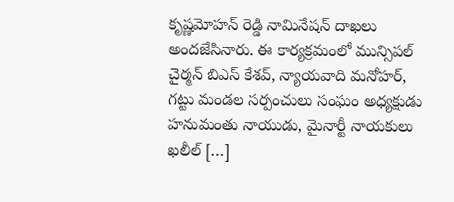కృష్ణమోహన్ రెడ్డి నామినేషన్ దాఖలు అందజేసినారు. ఈ కార్యక్రమంలో మున్సిపల్ చైర్మన్ బిఎస్ కేశవ్, న్యాయవాది మనోహర్, గట్టు మండల సర్పంచులు సంఘం అధ్యక్షుడు హనుమంతు నాయుడు, మైనార్టీ నాయకులు ఖలీల్ […]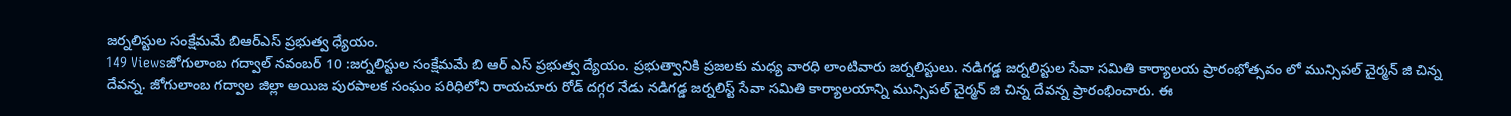జర్నలిస్టుల సంక్షేమమే బిఆర్ఎస్ ప్రభుత్వ ధ్యేయం.
149 Viewsజోగులాంబ గద్వాల్ నవంబర్ 10 :జర్నలిస్టుల సంక్షేమమే బి ఆర్ ఎస్ ప్రభుత్వ ద్యేయం. ప్రభుత్వానికి ప్రజలకు మధ్య వారధి లాంటివారు జర్నలిస్టులు. నడిగడ్డ జర్నలిస్టుల సేవా సమితి కార్యాలయ ప్రారంభోత్సవం లో మున్సిపల్ చైర్మన్ జి చిన్న దేవన్న. జోగులాంబ గద్వాల జిల్లా అయిజ పురపాలక సంఘం పరిధిలోని రాయచూరు రోడ్ దగ్గర నేడు నడిగడ్డ జర్నలిస్ట్ సేవా సమితి కార్యాలయాన్ని మున్సిపల్ చైర్మన్ జి చిన్న దేవన్న ప్రారంభించారు. ఈ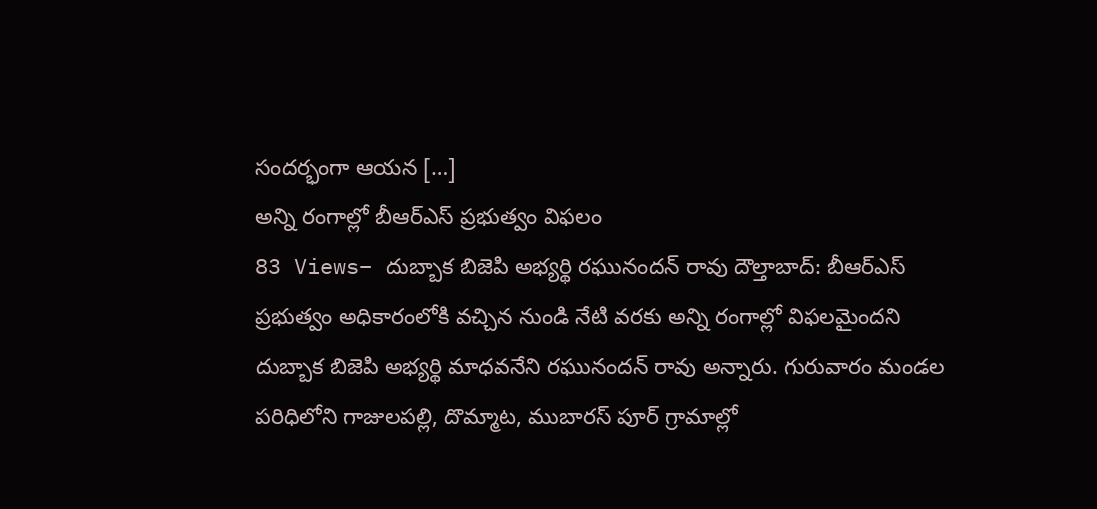సందర్భంగా ఆయన […]
అన్ని రంగాల్లో బీఆర్ఎస్ ప్రభుత్వం విఫలం
83 Views– దుబ్బాక బిజెపి అభ్యర్థి రఘునందన్ రావు దౌల్తాబాద్: బీఆర్ఎస్ ప్రభుత్వం అధికారంలోకి వచ్చిన నుండి నేటి వరకు అన్ని రంగాల్లో విఫలమైందని దుబ్బాక బిజెపి అభ్యర్థి మాధవనేని రఘునందన్ రావు అన్నారు. గురువారం మండల పరిధిలోని గాజులపల్లి, దొమ్మాట, ముబారస్ పూర్ గ్రామాల్లో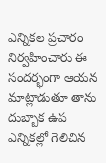ఎన్నికల ప్రచారం నిర్వహించారు ఈ సందర్భంగా ఆయన మాట్లాడుతూ తాను దుబ్బాక ఉప ఎన్నికల్లో గెలిచిన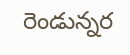రెండున్నర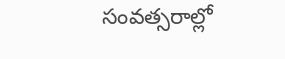సంవత్సరాల్లో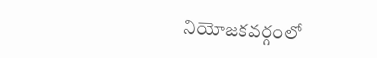నియోజకవర్గంలో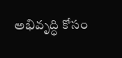అభివృద్ధి కోసం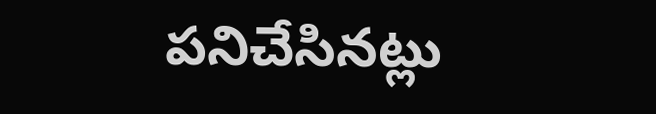పనిచేసినట్లు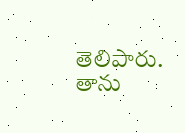తెలిపారు. తాను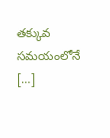తక్కువ సమయంలోనే […]